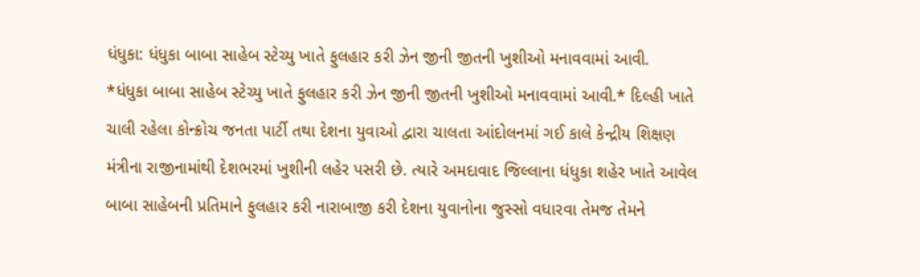ધંધુકા: ધંધુકા બાબા સાહેબ સ્ટેચ્યુ ખાતે ફુલહાર કરી ઝેન જીની જીતની ખુશીઓ મનાવવામાં આવી.
*ધંધુકા બાબા સાહેબ સ્ટેચ્યુ ખાતે ફુલહાર કરી ઝેન જીની જીતની ખુશીઓ મનાવવામાં આવી.* દિલ્હી ખાતે ચાલી રહેલા કોન્ક્રોચ જનતા પાર્ટી તથા દેશના યુવાઓ દ્વારા ચાલતા આંદોલનમાં ગઈ કાલે કેન્દ્રીય શિક્ષણ મંત્રીના રાજીનામાંથી દેશભરમાં ખુશીની લહેર પસરી છે. ત્યારે અમદાવાદ જિલ્લાના ધંધુકા શહેર ખાતે આવેલ બાબા સાહેબની પ્રતિમાને ફુલહાર કરી નારાબાજી કરી દેશના યુવાનોના જુસ્સો વધારવા તેમજ તેમને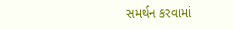સમર્થન કરવામાં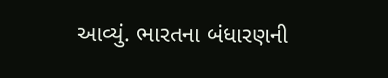આવ્યું. ભારતના બંધારણની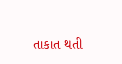તાકાત થતી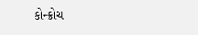કોન્ક્રોચ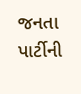જનતા પાર્ટીની